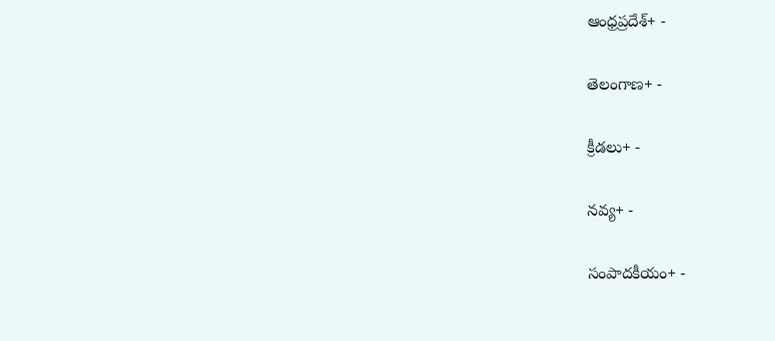ఆంధ్రప్రదేశ్+ -

తెలంగాణ+ -

క్రీడలు+ -

నవ్య+ -

సంపాదకీయం+ -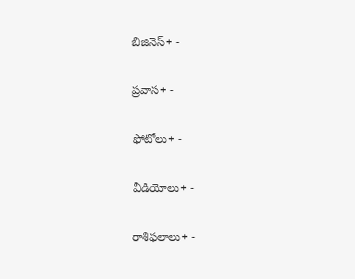బిజినెస్+ -

ప్రవాస+ -

ఫోటోలు+ -

వీడియోలు+ -

రాశిఫలాలు+ -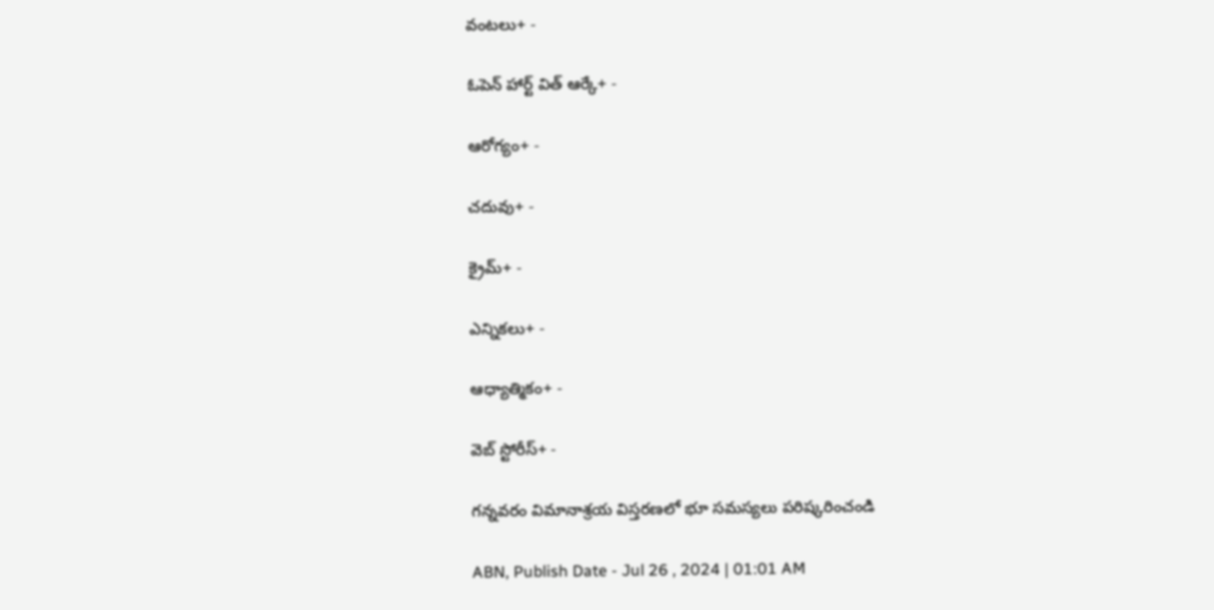వంటలు+ -

ఓపెన్ హార్ట్ విత్ ఆర్కే+ -

ఆరోగ్యం+ -

చదువు+ -

క్రైమ్+ -

ఎన్నికలు+ -

ఆధ్యాత్మికం+ -

వెబ్ స్టోరీస్+ -

గన్నవరం విమానాశ్రయ విస్తరణలో భూ సమస్యలు పరిష్కరించండి

ABN, Publish Date - Jul 26 , 2024 | 01:01 AM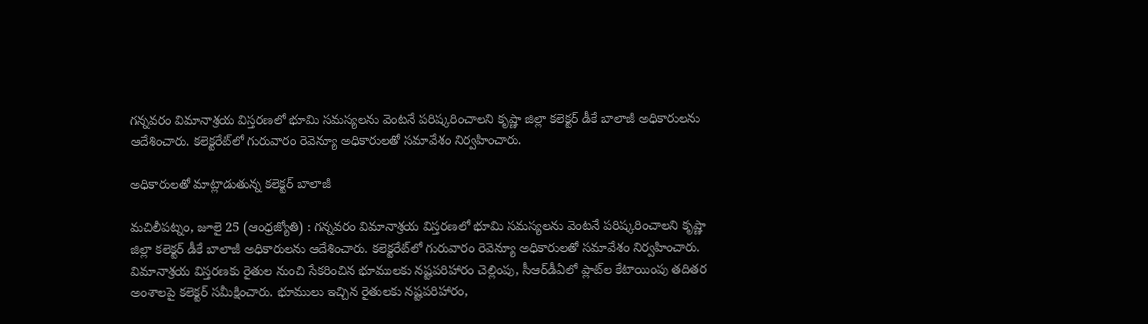గన్నవరం విమానాశ్రయ విస్తరణలో భూమి సమస్యలను వెంటనే పరిష్కరించాలని కృష్ణా జిల్లా కలెక్టర్‌ డీకే బాలాజీ అధికారులను ఆదేశించారు. కలెక్టరేట్‌లో గురువారం రెవెన్యూ అధికారులతో సమావేశం నిర్వహించారు.

అధికారులతో మాట్లాడుతున్న కలెక్టర్‌ బాలాజీ

మచిలీపట్నం, జూలై 25 (ఆంధ్రజ్యోతి) : గన్నవరం విమానాశ్రయ విస్తరణలో భూమి సమస్యలను వెంటనే పరిష్కరించాలని కృష్ణా జిల్లా కలెక్టర్‌ డీకే బాలాజీ అధికారులను ఆదేశించారు. కలెక్టరేట్‌లో గురువారం రెవెన్యూ అధికారులతో సమావేశం నిర్వహించారు. విమానాశ్రయ విస్తరణకు రైతుల నుంచి సేకరించిన భూములకు నష్టపరిహారం చెల్లింపు, సీఆర్‌డీఏలో ప్లాట్‌ల కేటాయింపు తదితర అంశాలపై కలెక్టర్‌ సమీక్షించారు. భూములు ఇచ్చిన రైతులకు నష్టపరిహారం,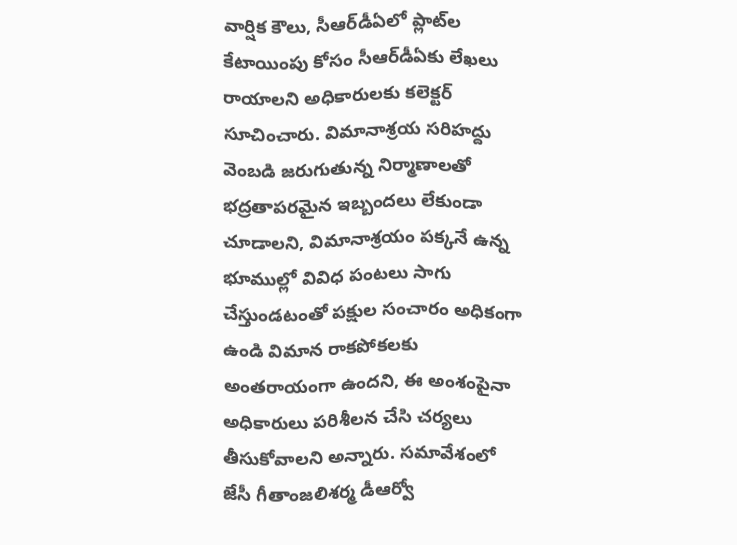వార్షిక కౌలు, సీఆర్‌డీఏలో ప్లాట్‌ల కేటాయింపు కోసం సీఆర్‌డీఏకు లేఖలు రాయాలని అధికారులకు కలెక్టర్‌ సూచించారు. విమానాశ్రయ సరిహద్దు వెంబడి జరుగుతున్న నిర్మాణాలతో భద్రతాపరమైన ఇబ్బందలు లేకుండా చూడాలని, విమానాశ్రయం పక్కనే ఉన్న భూముల్లో వివిధ పంటలు సాగు చేస్తుండటంతో పక్షుల సంచారం అధికంగా ఉండి విమాన రాకపోకలకు అంతరాయంగా ఉందని, ఈ అంశంపైనా అధికారులు పరిశీలన చేసి చర్యలు తీసుకోవాలని అన్నారు. సమావేశంలో జేసీ గీతాంజలిశర్మ డీఆర్వో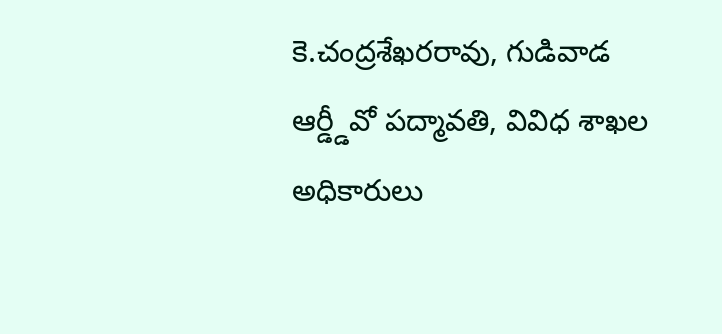కె.చంద్రశేఖరరావు, గుడివాడ ఆర్డ్డీవో పద్మావతి, వివిధ శాఖల అధికారులు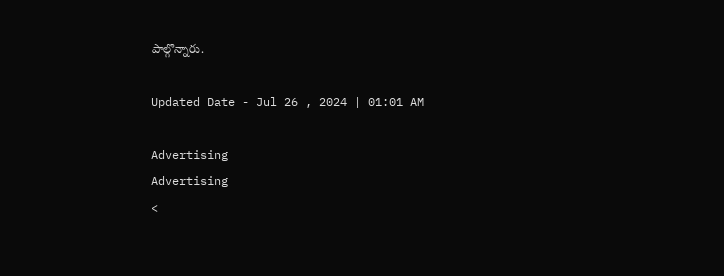పాల్గొన్నారు.

Updated Date - Jul 26 , 2024 | 01:01 AM

Advertising
Advertising
<